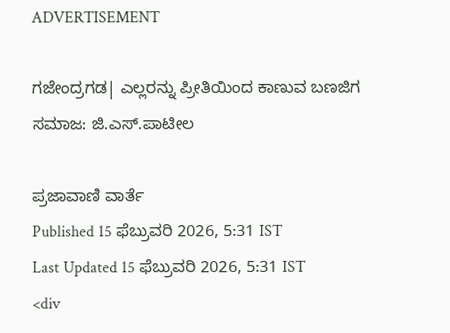ADVERTISEMENT

ಗಜೇಂದ್ರಗಡ| ಎಲ್ಲರನ್ನು ಪ್ರೀತಿಯಿಂದ ಕಾಣುವ ಬಣಜಿಗ ಸಮಾಜ: ಜಿ.ಎಸ್.ಪಾಟೀಲ

ಪ್ರಜಾವಾಣಿ ವಾರ್ತೆ
Published 15 ಫೆಬ್ರುವರಿ 2026, 5:31 IST
Last Updated 15 ಫೆಬ್ರುವರಿ 2026, 5:31 IST
<div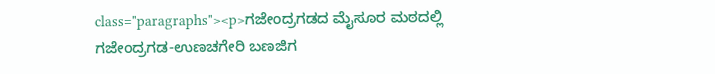class="paragraphs"><p>ಗಜೇಂದ್ರಗಡದ ಮೈಸೂರ ಮಠದಲ್ಲಿ ಗಜೇಂದ್ರಗಡ-ಉಣಚಗೇರಿ ಬಣಜಿಗ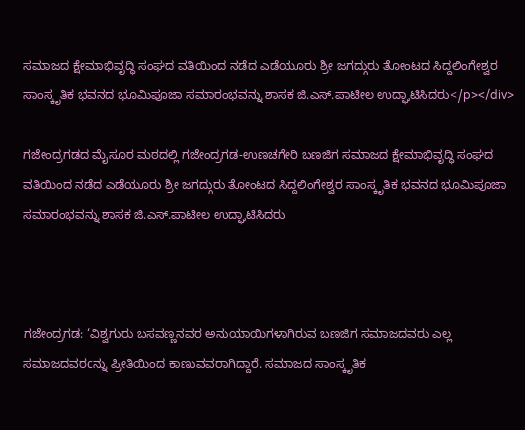ಸಮಾಜದ ಕ್ಷೇಮಾಭಿವೃದ್ಧಿ ಸಂಘದ ವತಿಯಿಂದ ನಡೆದ ಎಡೆಯೂರು ಶ್ರೀ ಜಗದ್ಗುರು ತೋಂಟದ ಸಿದ್ದಲಿಂಗೇಶ್ವರ ಸಾಂಸ್ಕೃತಿಕ ಭವನದ ಭೂಮಿಪೂಜಾ ಸಮಾರಂಭವನ್ನು ಶಾಸಕ ಜಿ.ಎಸ್.ಪಾಟೀಲ ಉದ್ಘಾಟಿಸಿದರು</p></div>

ಗಜೇಂದ್ರಗಡದ ಮೈಸೂರ ಮಠದಲ್ಲಿ ಗಜೇಂದ್ರಗಡ-ಉಣಚಗೇರಿ ಬಣಜಿಗ ಸಮಾಜದ ಕ್ಷೇಮಾಭಿವೃದ್ಧಿ ಸಂಘದ ವತಿಯಿಂದ ನಡೆದ ಎಡೆಯೂರು ಶ್ರೀ ಜಗದ್ಗುರು ತೋಂಟದ ಸಿದ್ದಲಿಂಗೇಶ್ವರ ಸಾಂಸ್ಕೃತಿಕ ಭವನದ ಭೂಮಿಪೂಜಾ ಸಮಾರಂಭವನ್ನು ಶಾಸಕ ಜಿ.ಎಸ್.ಪಾಟೀಲ ಉದ್ಘಾಟಿಸಿದರು



ಗಜೇಂದ್ರಗಡ: ‘ವಿಶ್ವಗುರು ಬಸವಣ್ಣನವರ ಅನುಯಾಯಿಗಳಾಗಿರುವ ಬಣಜಿಗ ಸಮಾಜದವರು ಎಲ್ಲ ಸಮಾಜದವರcನ್ನು ಪ್ರೀತಿಯಿಂದ ಕಾಣುವವರಾಗಿದ್ದಾರೆ. ಸಮಾಜದ ಸಾಂಸ್ಕೃತಿಕ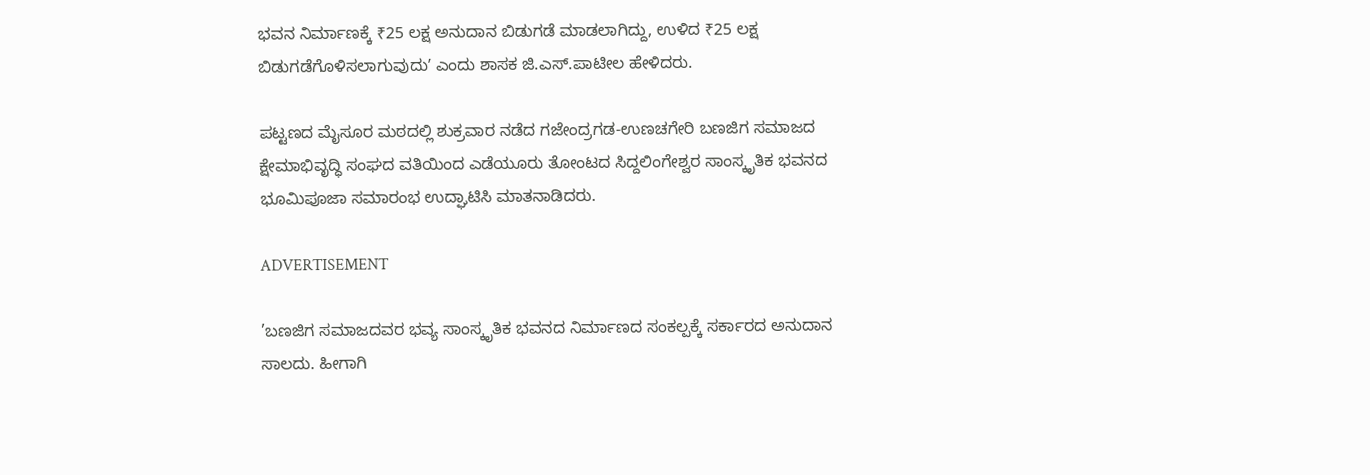ಭವನ ನಿರ್ಮಾಣಕ್ಕೆ ₹25 ಲಕ್ಷ ಅನುದಾನ ಬಿಡುಗಡೆ ಮಾಡಲಾಗಿದ್ದು, ಉಳಿದ ₹25 ಲಕ್ಷ ಬಿಡುಗಡೆಗೊಳಿಸಲಾಗುವುದುʼ ಎಂದು ಶಾಸಕ ಜಿ.ಎಸ್.ಪಾಟೀಲ ಹೇಳಿದರು.

ಪಟ್ಟಣದ ಮೈಸೂರ ಮಠದಲ್ಲಿ ಶುಕ್ರವಾರ ನಡೆದ ಗಜೇಂದ್ರಗಡ-ಉಣಚಗೇರಿ ಬಣಜಿಗ ಸಮಾಜದ ಕ್ಷೇಮಾಭಿವೃದ್ಧಿ ಸಂಘದ ವತಿಯಿಂದ ಎಡೆಯೂರು ತೋಂಟದ ಸಿದ್ದಲಿಂಗೇಶ್ವರ ಸಾಂಸ್ಕೃತಿಕ ಭವನದ ಭೂಮಿಪೂಜಾ ಸಮಾರಂಭ ಉದ್ಘಾಟಿಸಿ ಮಾತನಾಡಿದರು.

ADVERTISEMENT

’ಬಣಜಿಗ ಸಮಾಜದವರ ಭವ್ಯ ಸಾಂಸ್ಕೃತಿಕ ಭವನದ ನಿರ್ಮಾಣದ ಸಂಕಲ್ಪಕ್ಕೆ ಸರ್ಕಾರದ ಅನುದಾನ ಸಾಲದು. ಹೀಗಾಗಿ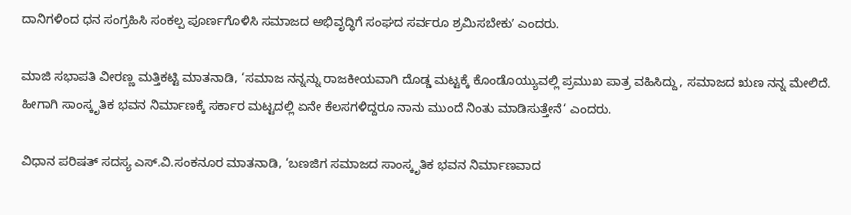ದಾನಿಗಳಿಂದ ಧನ ಸಂಗ್ರಹಿಸಿ ಸಂಕಲ್ಪ ಪೂರ್ಣಗೊಳಿಸಿ ಸಮಾಜದ ಅಭಿವೃದ್ಧಿಗೆ ಸಂಘದ ಸರ್ವರೂ ಶ್ರಮಿಸಬೇಕುʼ ಎಂದರು.

ಮಾಜಿ ಸಭಾಪತಿ ವೀರಣ್ಣ ಮತ್ತಿಕಟ್ಟಿ ಮಾತನಾಡಿ, ‘ಸಮಾಜ ನನ್ನನ್ನು ರಾಜಕೀಯವಾಗಿ ದೊಡ್ಡ ಮಟ್ಟಕ್ಕೆ ಕೊಂಡೊಯ್ಯುವಲ್ಲಿ ಪ್ರಮುಖ ಪಾತ್ರ ವಹಿಸಿದ್ದು, ಸಮಾಜದ ಋಣ ನನ್ನ ಮೇಲಿದೆ. ಹೀಗಾಗಿ ಸಾಂಸ್ಕೃತಿಕ ಭವನ ನಿರ್ಮಾಣಕ್ಕೆ ಸರ್ಕಾರ ಮಟ್ಟದಲ್ಲಿ ಏನೇ ಕೆಲಸಗಳಿದ್ದರೂ ನಾನು ಮುಂದೆ ನಿಂತು ಮಾಡಿಸುತ್ತೇನೆ‘ ಎಂದರು.

ವಿಧಾನ ಪರಿಷತ್‌ ಸದಸ್ಯ ಎಸ್.ವಿ.ಸಂಕನೂರ ಮಾತನಾಡಿ, ‘ಬಣಜಿಗ ಸಮಾಜದ ಸಾಂಸ್ಕೃತಿಕ ಭವನ ನಿರ್ಮಾಣವಾದ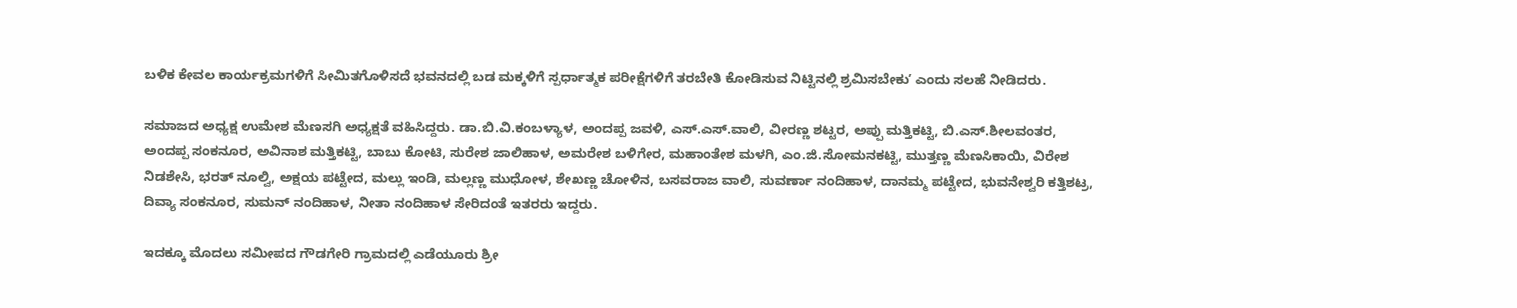ಬಳಿಕ ಕೇವಲ ಕಾರ್ಯಕ್ರಮಗಳಿಗೆ ಸೀಮಿತಗೊಳಿಸದೆ ಭವನದಲ್ಲಿ ಬಡ ಮಕ್ಕಳಿಗೆ ಸ್ಪರ್ಧಾತ್ಮಕ ಪರೀಕ್ಷೆಗಳಿಗೆ ತರಬೇತಿ ಕೋಡಿಸುವ ನಿಟ್ಟಿನಲ್ಲಿ ಶ್ರಮಿಸಬೇಕುʼ ಎಂದು ಸಲಹೆ ನೀಡಿದರು.

ಸಮಾಜದ ಅಧ್ಯಕ್ಷ ಉಮೇಶ ಮೆಣಸಗಿ ಅಧ್ಯಕ್ಷತೆ ವಹಿಸಿದ್ದರು. ಡಾ.ಬಿ.ವಿ.ಕಂಬಳ್ಯಾಳ, ಅಂದಪ್ಪ ಜವಳಿ, ಎಸ್.ಎಸ್.ವಾಲಿ, ವೀರಣ್ಣ ಶಟ್ಟರ, ಅಪ್ಪು ಮತ್ತಿಕಟ್ಟಿ, ಬಿ.ಎಸ್.ಶೀಲವಂತರ, ಅಂದಪ್ಪ ಸಂಕನೂರ, ಅವಿನಾಶ ಮತ್ತಿಕಟ್ಟಿ, ಬಾಬು ಕೋಟಿ, ಸುರೇಶ ಜಾಲಿಹಾಳ, ಅಮರೇಶ ಬಳಿಗೇರ, ಮಹಾಂತೇಶ ಮಳಗಿ, ಎಂ.ಜಿ.ಸೋಮನಕಟ್ಟಿ, ಮುತ್ತಣ್ಣ ಮೆಣಸಿಕಾಯಿ, ವಿರೇಶ ನಿಡಶೇಸಿ, ಭರತ್ ನೂಲ್ವಿ, ಅಕ್ಷಯ ಪಟ್ಟೇದ, ಮಲ್ಲು ಇಂಡಿ, ಮಲ್ಲಣ್ಣ ಮುಧೋಳ, ಶೇಖಣ್ಣ ಚೋಳಿನ, ಬಸವರಾಜ ವಾಲಿ, ಸುವರ್ಣಾ ನಂದಿಹಾಳ, ದಾನಮ್ಮ ಪಟ್ಟೇದ, ಭುವನೇಶ್ವರಿ ಕತ್ತಿಶಟ್ರ, ದಿವ್ಯಾ ಸಂಕನೂರ, ಸುಮನ್‌ ನಂದಿಹಾಳ, ನೀತಾ ನಂದಿಹಾಳ ಸೇರಿದಂತೆ ಇತರರು ಇದ್ದರು.

ಇದಕ್ಕೂ ಮೊದಲು ಸಮೀಪದ ಗೌಡಗೇರಿ ಗ್ರಾಮದಲ್ಲಿ ಎಡೆಯೂರು ಶ್ರೀ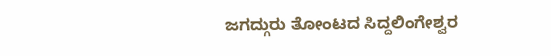ಜಗದ್ಗುರು ತೋಂಟದ ಸಿದ್ದಲಿಂಗೇಶ್ವರ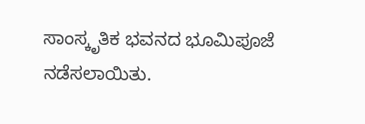ಸಾಂಸ್ಕೃತಿಕ ಭವನದ ಭೂಮಿಪೂಜೆ ನಡೆಸಲಾಯಿತು.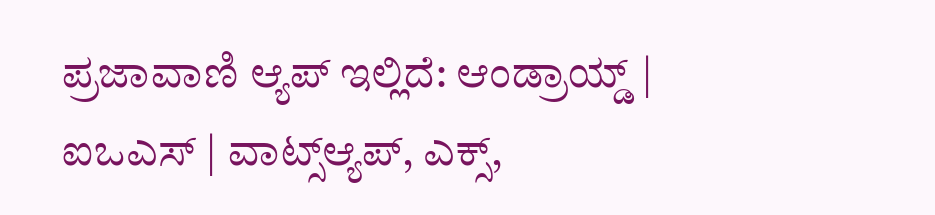ಪ್ರಜಾವಾಣಿ ಆ್ಯಪ್ ಇಲ್ಲಿದೆ: ಆಂಡ್ರಾಯ್ಡ್ | ಐಒಎಸ್ | ವಾಟ್ಸ್ಆ್ಯಪ್, ಎಕ್ಸ್,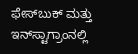ಫೇಸ್‌ಬುಕ್ ಮತ್ತು ಇನ್‌ಸ್ಟಾಗ್ರಾಂನಲ್ಲಿ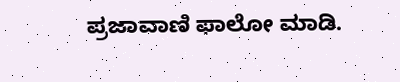ಪ್ರಜಾವಾಣಿ ಫಾಲೋ ಮಾಡಿ.